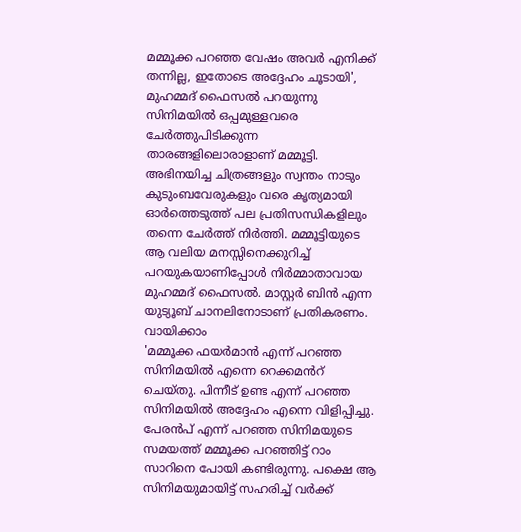മമ്മൂക്ക പറഞ്ഞ വേഷം അവർ എനിക്ക് തന്നില്ല, ഇതോടെ അദ്ദേഹം ചൂടായി', മുഹമ്മദ് ഫൈസൽ പറയുന്നു
സിനിമയിൽ ഒപ്പമുള്ളവരെ ചേർത്തുപിടിക്കുന്ന താരങ്ങളിലൊരാളാണ് മമ്മൂട്ടി. അഭിനയിച്ച ചിത്രങ്ങളും സ്വന്തം നാടും കുടുംബവേരുകളും വരെ കൃത്യമായി ഓർത്തെടുത്ത് പല പ്രതിസന്ധികളിലും തന്നെ ചേർത്ത് നിർത്തി. മമ്മൂട്ടിയുടെ ആ വലിയ മനസ്സിനെക്കുറിച്ച് പറയുകയാണിപ്പോൾ നിർമ്മാതാവായ മുഹമ്മദ് ഫൈസൽ. മാസ്റ്റർ ബിൻ എന്ന യുട്യൂബ് ചാനലിനോടാണ് പ്രതികരണം. വായിക്കാം
'മമ്മൂക്ക ഫയർമാൻ എന്ന് പറഞ്ഞ സിനിമയിൽ എന്നെ റെക്കമൻറ് ചെയ്തു. പിന്നീട് ഉണ്ട എന്ന് പറഞ്ഞ സിനിമയിൽ അദ്ദേഹം എന്നെ വിളിപ്പിച്ചു. പേരൻപ് എന്ന് പറഞ്ഞ സിനിമയുടെ സമയത്ത് മമ്മൂക്ക പറഞ്ഞിട്ട് റാം സാറിനെ പോയി കണ്ടിരുന്നു. പക്ഷെ ആ സിനിമയുമായിട്ട് സഹരിച്ച് വർക്ക്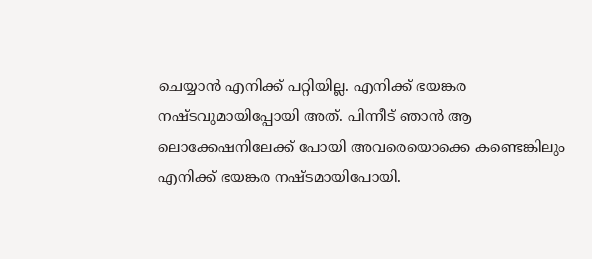ചെയ്യാൻ എനിക്ക് പറ്റിയില്ല. എനിക്ക് ഭയങ്കര നഷ്ടവുമായിപ്പോയി അത്. പിന്നീട് ഞാൻ ആ ലൊക്കേഷനിലേക്ക് പോയി അവരെയൊക്കെ കണ്ടെങ്കിലും എനിക്ക് ഭയങ്കര നഷ്ടമായിപോയി.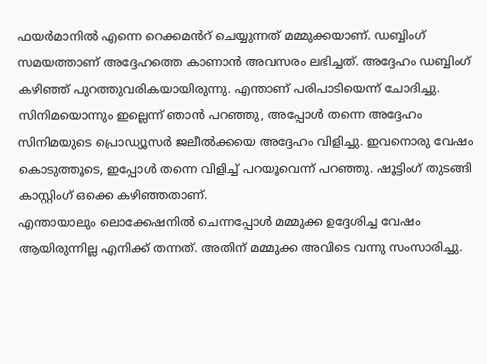ഫയർമാനിൽ എന്നെ റെക്കമൻറ് ചെയ്യുന്നത് മമ്മുക്കയാണ്. ഡബ്ബിംഗ് സമയത്താണ് അദ്ദേഹത്തെ കാണാൻ അവസരം ലഭിച്ചത്. അദ്ദേഹം ഡബ്ബിംഗ് കഴിഞ്ഞ് പുറത്തുവരികയായിരുന്നു. എന്താണ് പരിപാടിയെന്ന് ചോദിച്ചു. സിനിമയൊന്നും ഇല്ലെന്ന് ഞാൻ പറഞ്ഞു, അപ്പോൾ തന്നെ അദ്ദേഹം സിനിമയുടെ പ്രൊഡ്യൂസർ ജലീൽക്കയെ അദ്ദേഹം വിളിച്ചു. ഇവനൊരു വേഷം കൊടുത്തൂടെ, ഇപ്പോൾ തന്നെ വിളിച്ച് പറയൂവെന്ന് പറഞ്ഞു. ഷൂട്ടിംഗ് തുടങ്ങി കാസ്റ്റിംഗ് ഒക്കെ കഴിഞ്ഞതാണ്.
എന്തായാലും ലൊക്കേഷനിൽ ചെന്നപ്പോൾ മമ്മുക്ക ഉദ്ദേശിച്ച വേഷം ആയിരുന്നില്ല എനിക്ക് തന്നത്. അതിന് മമ്മുക്ക അവിടെ വന്നു സംസാരിച്ചു.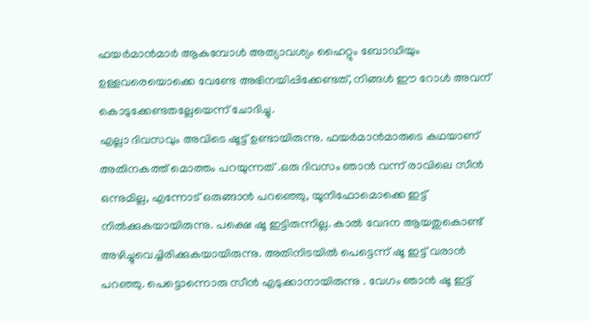ഫയർമാൻമാർ ആകുമ്പോൾ അത്യാവശ്യം ഹൈറ്റും ബോഡിയും ഉള്ളവരെയൊക്കെ വേണ്ടേ അഭിനയിപ്പിക്കേണ്ടത്, നിങ്ങൾ ഈ റോൾ അവന് കൊടുക്കേണ്ടതല്ലേയെന്ന് ചോദിച്ചു.
എല്ലാ ദിവസവും അവിടെ ഷൂട്ട് ഉണ്ടായിരുന്നു. ഫയർമാൻമാരുടെ കഥയാണ് അതിനകത്ത് മൊത്തം പറയുന്നത് .ഒരു ദിവസം ഞാൻ വന്ന് രാവിലെ സീൻ ഒന്നുമില്ല, എന്നോട് ഒരുങ്ങാൻ പറഞ്ഞെു, യൂനിഫോമൊക്കെ ഇട്ട് നിൽക്കുകയായിരുന്നു. പക്ഷെ ഷൂ ഇട്ടിരുന്നില്ല. കാൽ വേദന ആയതുകൊണ്ട് അഴിച്ചുവെച്ചിരിക്കുകയായിരുന്നു. അതിനിടയിൽ പെട്ടെന്ന് ഷൂ ഇട്ട് വരാൻ പറഞ്ഞു. പെട്ടൊന്നൊരു സീൻ എടുക്കാനായിരുന്നു . വേഗം ഞാൻ ഷൂ ഇട്ട്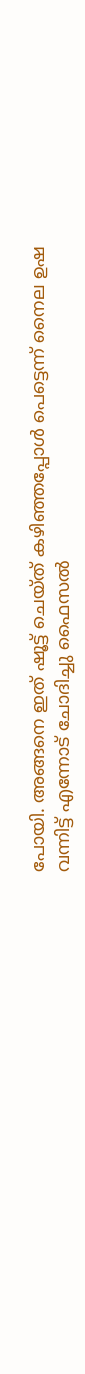പോയി. അങ്ങനെ ഇത് ഷൂട്ട് ചെയ്ത് കഴിഞ്ഞപ്പോൾ പെട്ടെന്ന് നൈല ഉഷ വന്നിട്ട് എന്നോട് ചോദിച്ചു ഫൈസൽ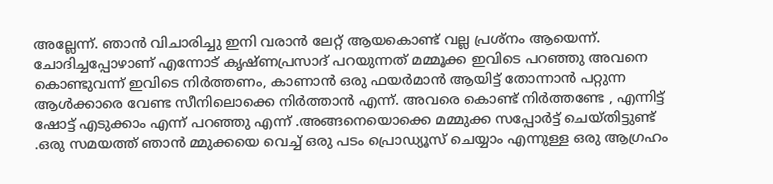അല്ലേന്ന്. ഞാൻ വിചാരിച്ചു ഇനി വരാൻ ലേറ്റ് ആയകൊണ്ട് വല്ല പ്രശ്നം ആയെന്ന്.
ചോദിച്ചപ്പോഴാണ് എന്നോട് കൃഷ്ണപ്രസാദ് പറയുന്നത് മമ്മൂക്ക ഇവിടെ പറഞ്ഞു അവനെ കൊണ്ടുവന്ന് ഇവിടെ നിർത്തണം, കാണാൻ ഒരു ഫയർമാൻ ആയിട്ട് തോന്നാൻ പറ്റുന്ന ആൾക്കാരെ വേണ്ട സീനിലൊക്കെ നിർത്താൻ എന്ന്. അവരെ കൊണ്ട് നിർത്തണ്ടേ , എന്നിട്ട് ഷോട്ട് എടുക്കാം എന്ന് പറഞ്ഞു എന്ന് .അങ്ങനെയൊക്കെ മമ്മുക്ക സപ്പോർട്ട് ചെയ്തിട്ടുണ്ട് .ഒരു സമയത്ത് ഞാൻ മ്മുക്കയെ വെച്ച് ഒരു പടം പ്രൊഡ്യൂസ് ചെയ്യാം എന്നുള്ള ഒരു ആഗ്രഹം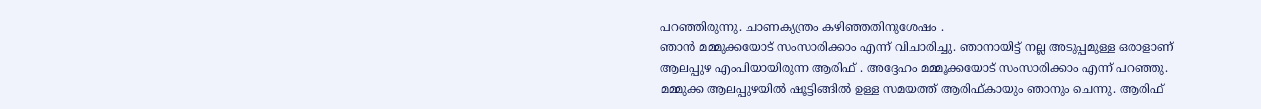പറഞ്ഞിരുന്നു. ചാണക്യന്ത്രം കഴിഞ്ഞതിനുശേഷം .
ഞാൻ മമ്മുക്കയോട് സംസാരിക്കാം എന്ന് വിചാരിച്ചു. ഞാനായിട്ട് നല്ല അടുപ്പമുള്ള ഒരാളാണ് ആലപ്പുഴ എംപിയായിരുന്ന ആരിഫ് . അദ്ദേഹം മമ്മൂക്കയോട് സംസാരിക്കാം എന്ന് പറഞ്ഞു. മമ്മുക്ക ആലപ്പുഴയിൽ ഷൂട്ടിങ്ങിൽ ഉള്ള സമയത്ത് ആരിഫ്കായും ഞാനും ചെന്നു. ആരിഫ്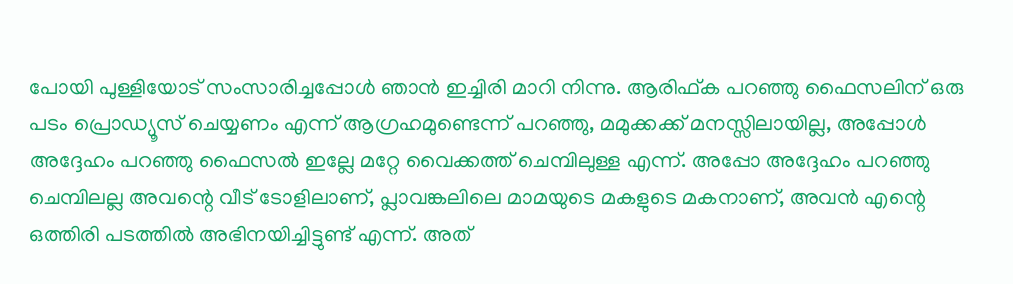പോയി പുള്ളിയോട് സംസാരിച്ചപ്പോൾ ഞാൻ ഇച്ചിരി മാറി നിന്നു. ആരിഫ്ക പറഞ്ഞു ഫൈസലിന് ഒരു പടം പ്രൊഡ്യൂസ് ചെയ്യണം എന്ന് ആഗ്രഹമുണ്ടെന്ന് പറഞ്ഞു, മമുക്കക്ക് മനസ്സിലായില്ല, അപ്പോൾ അദ്ദേഹം പറഞ്ഞു ഫൈസൽ ഇല്ലേ മറ്റേ വൈക്കത്ത് ചെമ്പിലുള്ള എന്ന്. അപ്പോ അദ്ദേഹം പറഞ്ഞു ചെമ്പിലല്ല അവന്റെ വീട് ടോളിലാണ്, പ്ലാവങ്കലിലെ മാമയുടെ മകളുടെ മകനാണ്, അവൻ എന്റെ ഒത്തിരി പടത്തിൽ അഭിനയിച്ചിട്ടുണ്ട് എന്ന്. അത്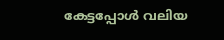കേട്ടപ്പോൾ വലിയ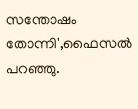സന്തോഷം തോന്നി',ഫൈസൽ പറഞ്ഞു.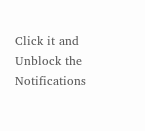Click it and Unblock the Notifications